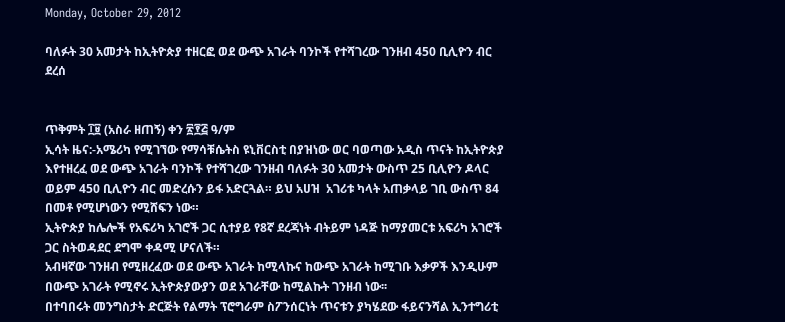Monday, October 29, 2012

ባለፉት 30 አመታት ከኢትዮጵያ ተዘርፎ ወደ ውጭ አገራት ባንኮች የተሻገረው ገንዘብ 450 ቢሊዮን ብር ደረሰ


ጥቅምት ፲፱ (አስራ ዘጠኝ) ቀን ፳፻፭ ዓ/ም
ኢሳት ዜና:-አሜሪካ የሚገኘው የማሳቹሴትስ ዩኒቨርስቲ በያዝነው ወር ባወጣው አዲስ ጥናት ከኢትዮጵያ እየተዘረፈ ወደ ውጭ አገራት ባንኮች የተሻገረው ገንዘብ ባለፉት 30 አመታት ውስጥ 25 ቢሊዮን ዶላር ወይም 450 ቢሊዮን ብር መድረሱን ይፋ አድርጓል። ይህ አሀዝ  አገሪቱ ካላት አጠቃላይ ገቢ ውስጥ 84 በመቶ የሚሆነውን የሚሸፍን ነው።
ኢትዮጵያ ከሌሎች የአፍሪካ አገሮች ጋር ሲተያይ የ8ኛ ደረጃነት ብትይም ነዳጅ ከማያመርቱ አፍሪካ አገሮች ጋር ስትወዳደር ደግሞ ቀዳሚ ሆናለች።
አብዛኛው ገንዘብ የሚዘረፈው ወደ ውጭ አገራት ከሚላኩና ከውጭ አገራት ከሚገቡ እቃዎች እንዲሁም በውጭ አገራት የሚኖሩ ኢትዮጵያውያን ወደ አገራቸው ከሚልኩት ገንዘብ ነው፡፡
በተባበሩት መንግስታት ድርጅት የልማት ፕሮግራም ስፖንሰርነት ጥናቱን ያካሄደው ፋይናንሻል ኢንተግሪቲ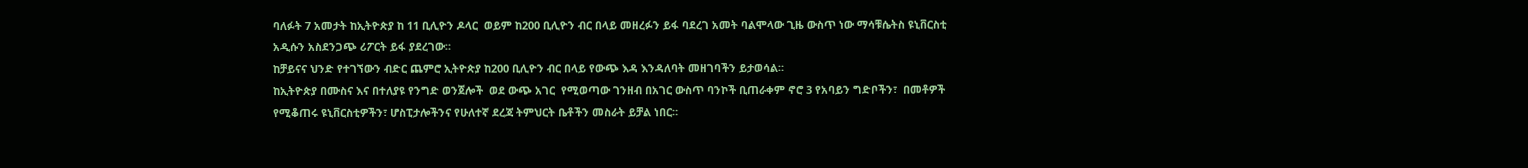ባለፉት 7 አመታት ከኢትዮጵያ ከ 11 ቢሊዮን ዶላር  ወይም ከ200 ቢሊዮን ብር በላይ መዘረፉን ይፋ ባደረገ አመት ባልሞላው ጊዜ ውስጥ ነው ማሳቹሴትስ ዩኒቨርስቲ አዲሱን አስደንጋጭ ሪፖርት ይፋ ያደረገው።
ከቻይናና ህንድ የተገኘውን ብድር ጨምሮ ኢትዮጵያ ከ200 ቢሊዮን ብር በላይ የውጭ እዳ እንዳለባት መዘገባችን ይታወሳል።
ከኢትዮጵያ በሙስና እና በተለያዩ የንግድ ወንጀሎች  ወደ ውጭ አገር  የሚወጣው ገንዘብ በአገር ውስጥ ባንኮች ቢጠራቀም ኖሮ 3 የአባይን ግድቦችን፣  በመቶዎች የሚቆጠሩ ዩኒቨርስቲዎችን፣ ሆስፒታሎችንና የሁለተኛ ደረጃ ትምህርት ቤቶችን መስራት ይቻል ነበር።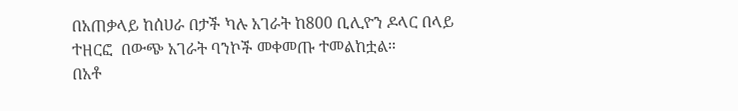በአጠቃላይ ከሰሀራ በታች ካሉ አገራት ከ800 ቢሊዮን ዶላር በላይ ተዘርፎ  በውጭ አገራት ባንኮች መቀመጡ ተመልከቷል።
በአቶ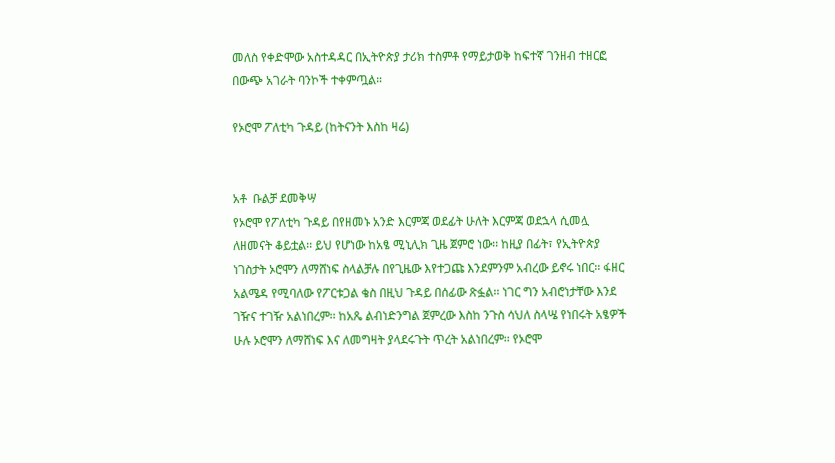መለስ የቀድሞው አስተዳዳር በኢትዮጵያ ታሪክ ተስምቶ የማይታወቅ ከፍተኛ ገንዘብ ተዘርፎ በውጭ አገራት ባንኮች ተቀምጧል።

የኦሮሞ ፖለቲካ ጉዳይ (ከትናንት እስከ ዛሬ)


አቶ  ቡልቻ ደመቅሣ
የኦሮሞ የፖለቲካ ጉዳይ በየዘመኑ አንድ እርምጃ ወደፊት ሁለት እርምጃ ወደኋላ ሲመሏ ለዘመናት ቆይቷል፡፡ ይህ የሆነው ከአፄ ሚኒሊክ ጊዜ ጀምሮ ነው፡፡ ከዚያ በፊት፣ የኢትዮጵያ ነገስታት ኦሮሞን ለማሸነፍ ስላልቻሉ በየጊዜው እየተጋጩ እንደምንም አብረው ይኖሩ ነበር፡፡ ፋዘር አልሜዳ የሚባለው የፖርቱጋል ቄስ በዚህ ጉዳይ በሰፊው ጽፏል፡፡ ነገር ግን አብሮነታቸው እንደ ገዥና ተገዥ አልነበረም፡፡ ከአጼ ልብነድንግል ጀምረው እስከ ንጉስ ሳህለ ስላሤ የነበሩት አፄዎች ሁሉ ኦሮሞን ለማሸነፍ እና ለመግዛት ያላደሩጉት ጥረት አልነበረም፡፡ የኦሮሞ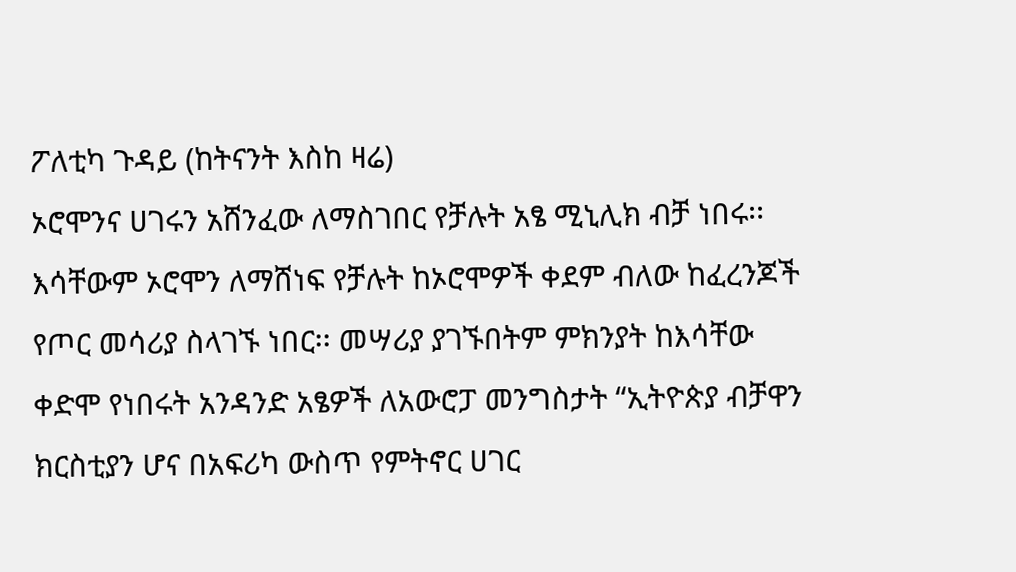ፖለቲካ ጉዳይ (ከትናንት እስከ ዛሬ)
ኦሮሞንና ሀገሩን አሸንፈው ለማስገበር የቻሉት አፄ ሚኒሊክ ብቻ ነበሩ፡፡ እሳቸውም ኦሮሞን ለማሸነፍ የቻሉት ከኦሮሞዎች ቀደም ብለው ከፈረንጆች የጦር መሳሪያ ስላገኙ ነበር፡፡ መሣሪያ ያገኙበትም ምክንያት ከእሳቸው ቀድሞ የነበሩት አንዳንድ አፄዎች ለአውሮፓ መንግስታት “ኢትዮጵያ ብቻዋን ክርስቲያን ሆና በአፍሪካ ውስጥ የምትኖር ሀገር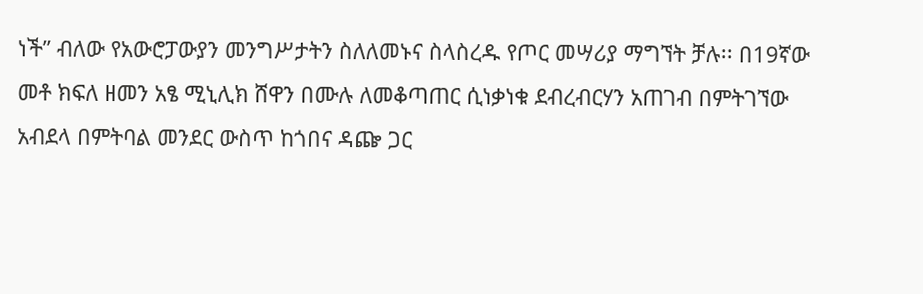ነች” ብለው የአውሮፓውያን መንግሥታትን ስለለመኑና ስላስረዱ የጦር መሣሪያ ማግኘት ቻሉ፡፡ በ19ኛው መቶ ክፍለ ዘመን አፄ ሚኒሊክ ሸዋን በሙሉ ለመቆጣጠር ሲነቃነቁ ደብረብርሃን አጠገብ በምትገኘው አብደላ በምትባል መንደር ውስጥ ከጎበና ዳጬ ጋር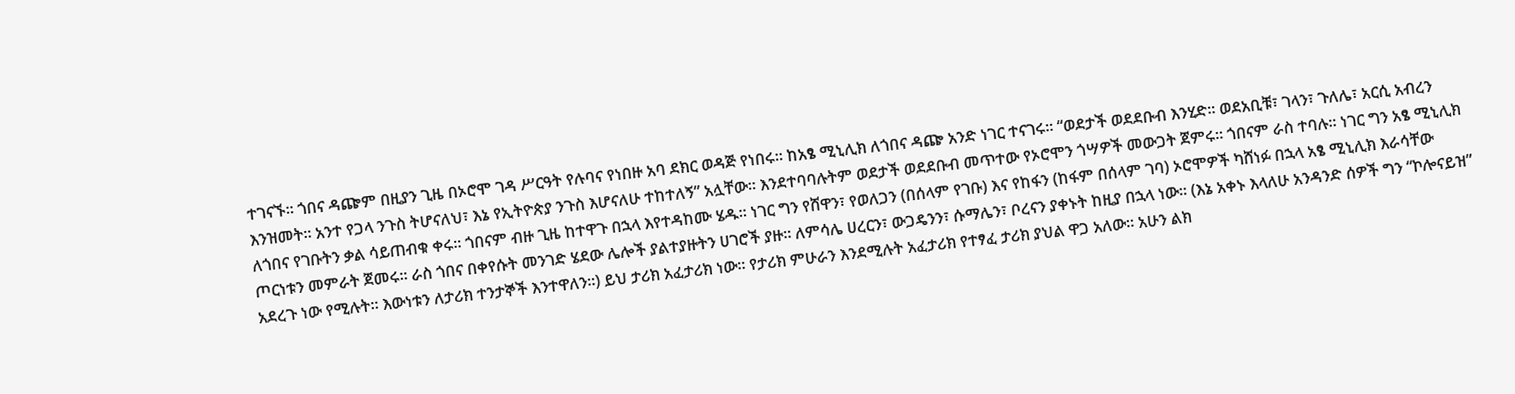ተገናኙ፡፡ ጎበና ዳጬም በዚያን ጊዜ በኦሮሞ ገዳ ሥርዓት የሉባና የነበዙ አባ ደክር ወዳጅ የነበሩ፡፡ ከአፄ ሚኒሊክ ለጎበና ዳጬ አንድ ነገር ተናገሩ፡፡ “ወደታች ወደደቡብ እንሂድ፡፡ ወደአቢቹ፣ ገላን፣ ጉለሌ፣ አርሲ አብረን እንዝመት፡፡ አንተ የጋላ ንጉስ ትሆናለህ፣ እኔ የኢትዮጵያ ንጉስ እሆናለሁ ተከተለኝ” አሏቸው፡፡ እንደተባባሉትም ወደታች ወደደቡብ መጥተው የኦሮሞን ጎሣዎች መውጋት ጀምሩ፡፡ ጎበናም ራስ ተባሉ፡፡ ነገር ግን አፄ ሚኒሊክ ለጎበና የገቡትን ቃል ሳይጠብቁ ቀሩ፡፡ ጎበናም ብዙ ጊዜ ከተዋጉ በኋላ እየተዳከሙ ሄዱ፡፡ ነገር ግን የሸዋን፣ የወለጋን (በሰላም የገቡ) እና የከፋን (ከፋም በሰላም ገባ) ኦሮሞዎች ካሸነፉ በኋላ አፄ ሚኒሊክ እራሳቸው ጦርነቱን መምራት ጀመሩ፡፡ ራስ ጎበና በቀየሱት መንገድ ሄደው ሌሎች ያልተያዙትን ሀገሮች ያዙ፡፡ ለምሳሌ ሀረርን፣ ውጋዴንን፣ ሱማሌን፣ ቦረናን ያቀኑት ከዚያ በኋላ ነው፡፡ (እኔ አቀኑ እላለሁ አንዳንድ ሰዎች ግን “ኮሎናይዝ” አደረጉ ነው የሚሉት፡፡ እውነቱን ለታሪክ ተንታኞች እንተዋለን፡፡) ይህ ታሪክ አፈታሪክ ነው፡፡ የታሪክ ምሁራን እንደሚሉት አፈታሪክ የተፃፈ ታሪክ ያህል ዋጋ አለው፡፡ አሁን ልክ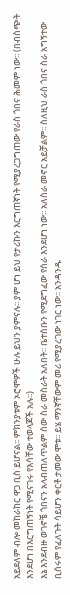አይደለም ብሎ መከራከር ዋጋ ቢስ ይሆናል፡፡ ምክንያቱም ኦሮሞዎች ሁሉ ይህን ያምናሉ፡፡ ያም ሆነ ይህ የታሪኩን እርግጠኛነት የሚያረጋግጠው የራስ ጎበና ሕመም ነው፡፡ (በብስጭት እንደሆነ በእርግጠኝነት የሚናገሩ የእሳቸው ተወላጆች አሉ፡፡)
እኔ እንደብዙ ወገኖቼ ጎበናን አላብጠለጥልም ሰው ስራ መስራት አለበት፡፡ ቤተሰቡን የሚደግፈው የሰራ እንደሆነ ነው፡፡ አለስራ መኖር አይቻልም፡፡ ስለዚህ ራስ ጎበና ስራ አግኝተው ቢሰሩም የፈለጉት ሳይሆን ቀርቶ ታመው ሞቱ፡፡ ይሄ ማንኛቸውም መሪ የሚያረገው ነገር ነው፡፡ አንዳንዱ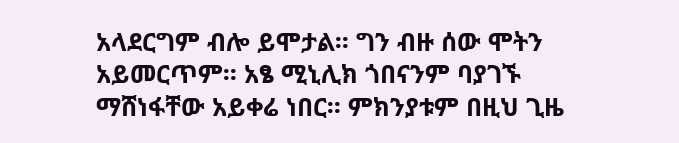አላደርግም ብሎ ይሞታል፡፡ ግን ብዙ ሰው ሞትን አይመርጥም፡፡ አፄ ሚኒሊክ ጎበናንም ባያገኙ ማሸነፋቸው አይቀሬ ነበር፡፡ ምክንያቱም በዚህ ጊዜ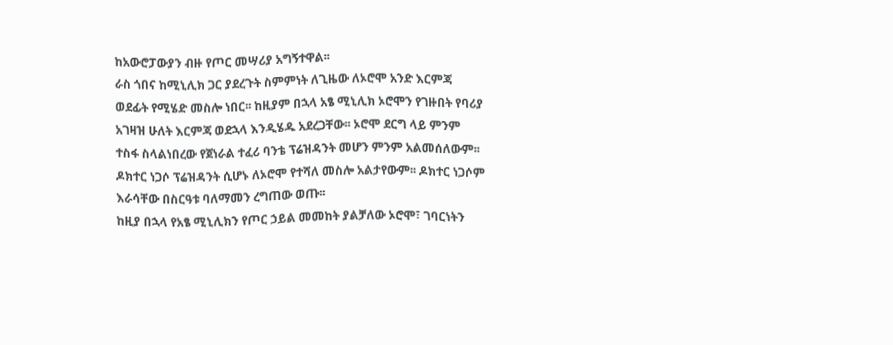ከአውሮፓውያን ብዙ የጦር መሣሪያ አግኝተዋል፡፡
ራስ ጎበና ከሚኒሊክ ጋር ያደረጉት ስምምነት ለጊዜው ለኦሮሞ አንድ እርምጃ ወደፊት የሚሄድ መስሎ ነበር፡፡ ከዚያም በኋላ አፄ ሚኒሊክ ኦሮሞን የገዙበት የባሪያ አገዛዝ ሁለት እርምጃ ወደኋላ እንዲሄዱ አደረጋቸው፡፡ ኦሮሞ ደርግ ላይ ምንም ተስፋ ስላልነበረው የጀነራል ተፈሪ ባንቴ ፕሬዝዳንት መሆን ምንም አልመሰለውም፡፡ ዶክተር ነጋሶ ፕሬዝዳንት ሲሆኑ ለኦሮሞ የተሻለ መስሎ አልታየውም፡፡ ዶክተር ነጋሶም እራሳቸው በስርዓቱ ባለማመን ረግጠው ወጡ፡፡
ከዚያ በኋላ የአፄ ሚኒሊክን የጦር ኃይል መመከት ያልቻለው ኦሮሞ፣ ገባርነትን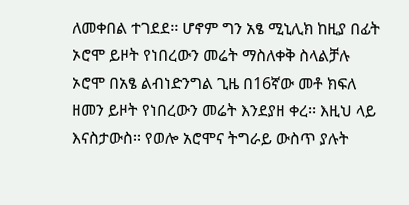ለመቀበል ተገደደ፡፡ ሆኖም ግን አፄ ሚኒሊክ ከዚያ በፊት ኦሮሞ ይዞት የነበረውን መሬት ማስለቀቅ ስላልቻሉ ኦሮሞ በአፄ ልብነድንግል ጊዜ በ16ኛው መቶ ክፍለ ዘመን ይዞት የነበረውን መሬት እንደያዘ ቀረ፡፡ እዚህ ላይ እናስታውስ፡፡ የወሎ አሮሞና ትግራይ ውስጥ ያሉት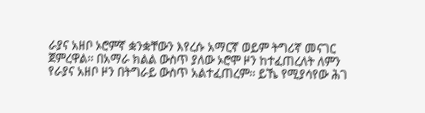ራያና አዘቦ ኦሮምኛ ቋንቋቸውን እየረሱ አማርኛ ወይም ትግሪኛ መናገር ጀምረዋል፡፡ በአማራ ክልል ውስጥ ያለው ኦሮሞ ዞን ከተፈጠረለት ለምን የራያና አዘቦ ዞን በትግራይ ውስጥ አልተፈጠረም፡፡ ይኼ የሚያሳየው ሕገ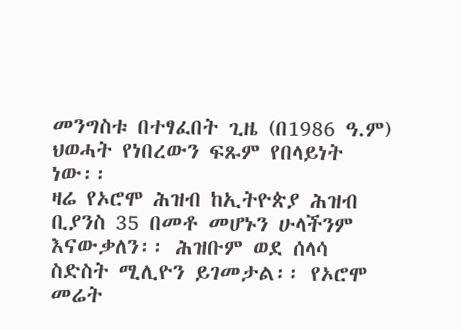መንግስቱ በተፃፈበት ጊዜ (በ1986 ዓ.ም) ህወሓት የነበረውን ፍጹም የበላይነት ነው፡፡
ዛሬ የኦሮሞ ሕዝብ ከኢትዮጵያ ሕዝብ ቢያንስ 35 በመቶ መሆኑን ሁላችንም እናውቃለን፡፡ ሕዝቡም ወደ ሰላሳ ስድስት ሚሊዮን ይገመታል፡፡ የኦሮሞ መሬት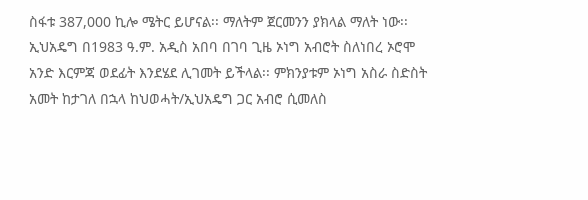ስፋቱ 387,000 ኪሎ ሜትር ይሆናል፡፡ ማለትም ጀርመንን ያክላል ማለት ነው፡፡
ኢህአዴግ በ1983 ዓ.ም. አዲስ አበባ በገባ ጊዜ ኦነግ አብሮት ስለነበረ ኦሮሞ አንድ እርምጃ ወደፊት እንደሄደ ሊገመት ይችላል፡፡ ምክንያቱም ኦነግ አስራ ስድስት አመት ከታገለ በኋላ ከህወሓት/ኢህአዴግ ጋር አብሮ ሲመለስ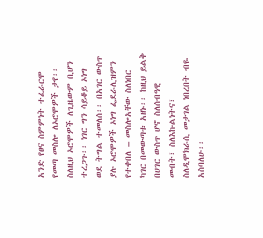አንድ የፀና ስምምነት ተፈራርሞ የመጣ መስሎ ለኦሮሞዎች ታየ፡፡ ስለዚህ ኦሮሞዎች ለጊዜውም ቢሆን ተረጋጉ፡፡ ነገር ግን ሳይቆይ ኦነግ ወደ ትግል ተመለሰ፡፡ በአገር ውስጥ ያሉ ኦሮሞዎች ኦነግ ፌደራሊዝምን የተቀበለ – መስሎአቸው ስለነበር ካገር በመውጣቱ አዘኑ፡፡ ከዚህ ይልቅ በሀገር ውስጥ ሆኖ ስለሰብዓዊ መብት፣ ስለእኩልነትና፣ ስለዲሞክራሲ መታገል ነበረበት ብዬ አስባለሁ፡፡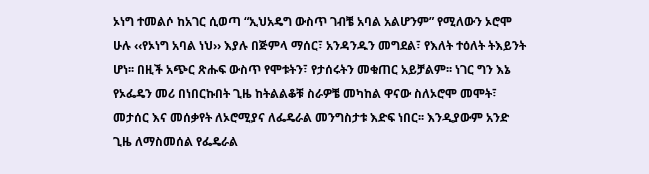ኦነግ ተመልሶ ከአገር ሲወጣ “ኢህአዴግ ውስጥ ገብቼ አባል አልሆንም” የሚለውን ኦሮሞ ሁሉ ‹‹የኦነግ አባል ነህ›› እያሉ በጅምላ ማሰር፣ አንዳንዱን መግደል፣ የእለት ተዕለት ትእይንት ሆነ፡፡ በዚች አጭር ጽሑፍ ውስጥ የሞቱትን፣ የታሰሩትን መቁጠር አይቻልም፡፡ ነገር ግን እኔ የኦፌዴን መሪ በነበርኩበት ጊዜ ከትልልቆቹ ስራዎቼ መካከል ዋናው ስለኦሮሞ መሞት፣ መታሰር እና መሰቃየት ለኦሮሚያና ለፌዴራል መንግስታቱ እድፍ ነበር፡፡ እንዲያውም አንድ ጊዜ ለማስመሰል የፌዴራል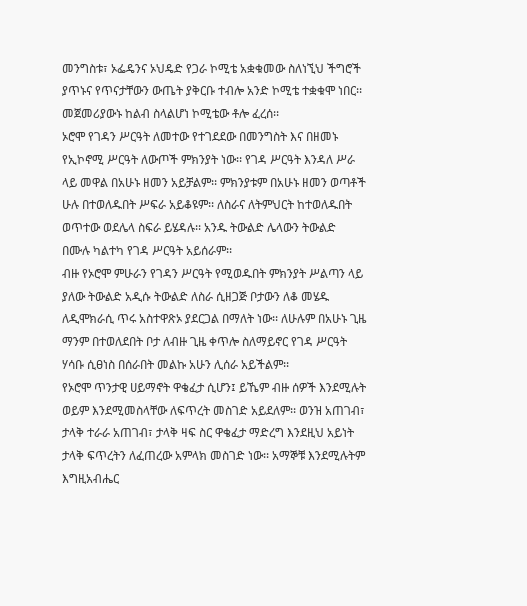መንግስቱ፣ ኦፌዴንና ኦህዴድ የጋራ ኮሚቴ አቋቁመው ስለነኚህ ችግሮች ያጥኑና የጥናታቸውን ውጤት ያቅርቡ ተብሎ አንድ ኮሚቴ ተቋቁሞ ነበር፡፡ መጀመሪያውኑ ከልብ ስላልሆነ ኮሚቴው ቶሎ ፈረሰ፡፡
ኦሮሞ የገዳን ሥርዓት ለመተው የተገደደው በመንግስት እና በዘመኑ የኢኮኖሚ ሥርዓት ለውጦች ምክንያት ነው፡፡ የገዳ ሥርዓት እንዳለ ሥራ ላይ መዋል በአሁኑ ዘመን አይቻልም፡፡ ምክንያቱም በአሁኑ ዘመን ወጣቶች ሁሉ በተወለዱበት ሥፍራ አይቆዩም፡፡ ለስራና ለትምህርት ከተወለዱበት ወጥተው ወደሌላ ስፍራ ይሄዳሉ፡፡ አንዱ ትውልድ ሌላውን ትውልድ በሙሉ ካልተካ የገዳ ሥርዓት አይሰራም፡፡
ብዙ የኦሮሞ ምሁራን የገዳን ሥርዓት የሚወዱበት ምክንያት ሥልጣን ላይ ያለው ትውልድ አዲሱ ትውልድ ለስራ ሲዘጋጅ ቦታውን ለቆ መሄዱ ለዲሞክራሲ ጥሩ አስተዋጽኦ ያደርጋል በማለት ነው፡፡ ለሁሉም በአሁኑ ጊዜ ማንም በተወለደበት ቦታ ለብዙ ጊዜ ቀጥሎ ስለማይኖር የገዳ ሥርዓት ሃሳቡ ሲፀነስ በሰራበት መልኩ አሁን ሊሰራ አይችልም፡፡
የኦሮሞ ጥንታዊ ሀይማኖት ዋቄፈታ ሲሆን፤ ይኼም ብዙ ሰዎች እንደሚሉት ወይም እንደሚመስላቸው ለፍጥረት መስገድ አይደለም፡፡ ወንዝ አጠገብ፣ ታላቅ ተራራ አጠገብ፣ ታላቅ ዛፍ ስር ዋቄፈታ ማድረግ እንደዚህ አይነት ታላቅ ፍጥረትን ለፈጠረው አምላክ መስገድ ነው፡፡ አማኞቹ እንደሚሉትም እግዚአብሔር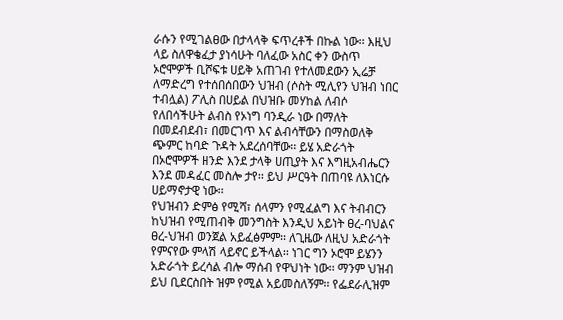ራሱን የሚገልፀው በታላላቅ ፍጥረቶች በኩል ነው፡፡ እዚህ ላይ ስለዋቄፈታ ያነሳሁት ባለፈው አስር ቀን ውስጥ ኦሮሞዎች ቢሾፍቱ ሀይቅ አጠገብ የተለመደውን ኢሬቻ ለማድረግ የተሰበሰበውን ህዝብ (ሶስት ሚሊየን ህዝብ ነበር ተብሏል) ፖሊስ በሀይል በህዝቡ መሃከል ለብሶ የለበሳችሁት ልብስ የኦነግ ባንዲራ ነው በማለት በመደብደብ፣ በመርገጥ እና ልብሳቸውን በማስወለቅ ጭምር ከባድ ጉዳት አደረሰባቸው፡፡ ይሄ አድራጎት በኦሮሞዎች ዘንድ እንደ ታላቅ ሀጢያት እና እግዚአብሔርን እንደ መዳፈር መስሎ ታየ፡፡ ይህ ሥርዓት በጠባዩ ለእነርሱ ሀይማኖታዊ ነው፡፡
የህዝብን ድምፅ የሚሻ፣ ሰላምን የሚፈልግ እና ትብብርን ከህዝብ የሚጠብቅ መንግስት እንዲህ አይነት ፀረ-ባህልና ፀረ-ህዝብ ወንጀል አይፈፅምም፡፡ ለጊዜው ለዚህ አድራጎት የምናየው ምላሽ ላይኖር ይችላል፡፡ ነገር ግን ኦሮሞ ይሄንን አድራጎት ይረሳል ብሎ ማሰብ የዋህነት ነው፡፡ ማንም ህዝብ ይህ ቢደርስበት ዝም የሚል አይመስለኝም፡፡ የፌደራሊዝም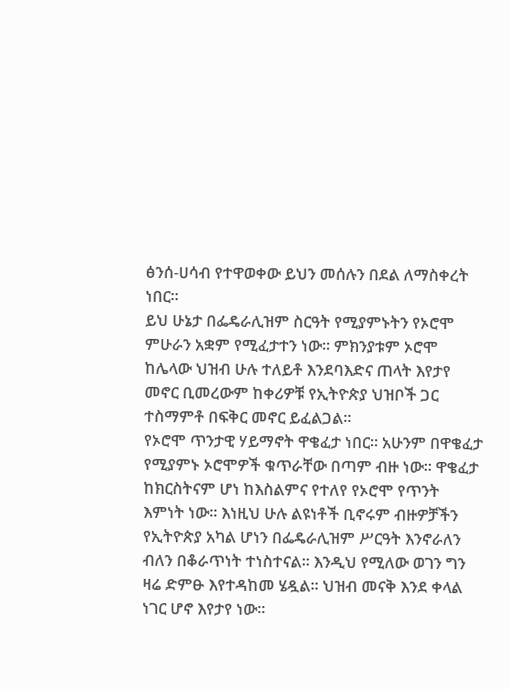ፅንሰ-ሀሳብ የተዋወቀው ይህን መሰሉን በደል ለማስቀረት ነበር፡፡
ይህ ሁኔታ በፌዴራሊዝም ስርዓት የሚያምኑትን የኦሮሞ ምሁራን አቋም የሚፈታተን ነው፡፡ ምክንያቱም ኦሮሞ ከሌላው ህዝብ ሁሉ ተለይቶ እንደባእድና ጠላት እየታየ መኖር ቢመረውም ከቀሪዎቹ የኢትዮጵያ ህዝቦች ጋር ተስማምቶ በፍቅር መኖር ይፈልጋል፡፡
የኦሮሞ ጥንታዊ ሃይማኖት ዋቄፈታ ነበር፡፡ አሁንም በዋቄፈታ የሚያምኑ ኦሮሞዎች ቁጥራቸው በጣም ብዙ ነው፡፡ ዋቄፈታ ከክርስትናም ሆነ ከእስልምና የተለየ የኦሮሞ የጥንት እምነት ነው፡፡ እነዚህ ሁሉ ልዩነቶች ቢኖሩም ብዙዎቻችን የኢትዮጵያ አካል ሆነን በፌዴራሊዝም ሥርዓት እንኖራለን ብለን በቆራጥነት ተነስተናል፡፡ እንዲህ የሚለው ወገን ግን ዛሬ ድምፁ እየተዳከመ ሄዷል፡፡ ህዝብ መናቅ እንደ ቀላል ነገር ሆኖ እየታየ ነው፡፡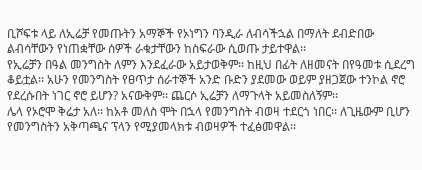ቢሾፍቱ ላይ ለኢሬቻ የመጡትን አማኞች የኦነግን ባንዲራ ለብሳችኋል በማለት ደብድበው ልብሳቸውን የነጠቋቸው ሰዎች ራቁታቸውን ከስፍራው ሲወጡ ታይተዋል፡፡
የኢሬቻን በዓል መንግስት ለምን እንደፈራው አይታወቅም፡፡ ከዚህ በፊት ለዘመናት በየዓመቱ ሲደረግ ቆይቷል፡፡ አሁን የመንግስት የፀጥታ ሰራተኞች አንድ ቡድን ያደመው ወይም ያዘጋጀው ተንኮል ኖሮ የደረሱበት ነገር ኖሮ ይሆን? አናውቅም፡፡ ጨርሶ ኢሬቻን ለማጉላት አይመስለኝም፡፡
ሌላ የኦሮሞ ቅሬታ አለ፡፡ ከአቶ መለስ ሞት በኋላ የመንግስት ብወዛ ተደርጎ ነበር፡፡ ለጊዜውም ቢሆን የመንግስትን አቅጣጫና ፕላን የሚያመላክቱ ብወዛዎች ተፈፅመዋል፡፡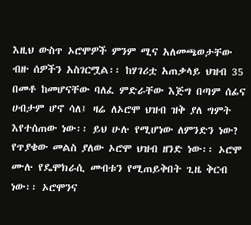እዚህ ውስጥ ኦሮሞዎች ምንም ሚና አለመጫወታቸው ብዙ ሰዎችን አስገርሟል፡፡ ከሃገሪቷ አጠቃላይ ህዝብ 35 በመቶ ከመሆናቸው ባለፈ ምድራቸው እጅግ በጣም ሰፊና ሀብታም ሆኖ ሳለ፤ ዛሬ ለኦሮሞ ህዝብ ዝቅ ያለ ግምት እየተሰጠው ነው፡፡ ይህ ሁሉ የሚሆነው ለምንድን ነው? የጥያቄው መልስ ያለው ኦሮሞ ህዝብ ዘንድ ነው፡፡ ኦሮሞ ሙሉ የዴሞክራሲ መብቱን የሚጠይቅበት ጊዜ ቅርብ ነው፡፡ ኦሮሞንና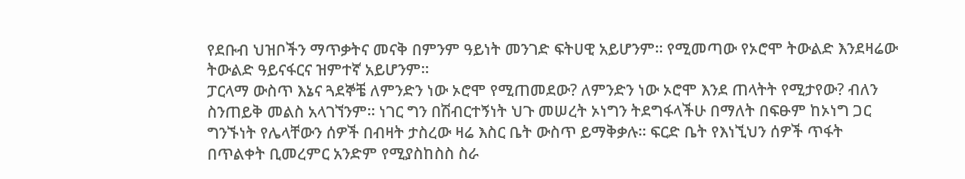የደቡብ ህዝቦችን ማጥቃትና መናቅ በምንም ዓይነት መንገድ ፍትሀዊ አይሆንም፡፡ የሚመጣው የኦሮሞ ትውልድ እንደዛሬው ትውልድ ዓይናፋርና ዝምተኛ አይሆንም፡፡
ፓርላማ ውስጥ እኔና ጓደኞቼ ለምንድን ነው ኦሮሞ የሚጠመደው? ለምንድን ነው ኦሮሞ እንደ ጠላትት የሚታየው? ብለን ስንጠይቅ መልስ አላገኘንም፡፡ ነገር ግን በሽብርተኝነት ህጉ መሠረት ኦነግን ትደግፋላችሁ በማለት በፍፁም ከኦነግ ጋር ግንኙነት የሌላቸውን ሰዎች በብዛት ታስረው ዛሬ እስር ቤት ውስጥ ይማቅቃሉ፡፡ ፍርድ ቤት የእነኚህን ሰዎች ጥፋት በጥልቀት ቢመረምር አንድም የሚያስከስስ ስራ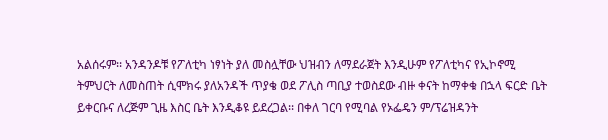አልሰሩም፡፡ አንዳንዶቹ የፖለቲካ ነፃነት ያለ መስሏቸው ህዝብን ለማደራጀት እንዲሁም የፖለቲካና የኢኮኖሚ ትምህርት ለመስጠት ሲሞክሩ ያለአንዳች ጥያቄ ወደ ፖሊስ ጣቢያ ተወስደው ብዙ ቀናት ከማቀቁ በኋላ ፍርድ ቤት ይቀርቡና ለረጅም ጊዜ እስር ቤት እንዲቆዩ ይደረጋል፡፡ በቀለ ገርባ የሚባል የኦፌዴን ም/ፕሬዝዳንት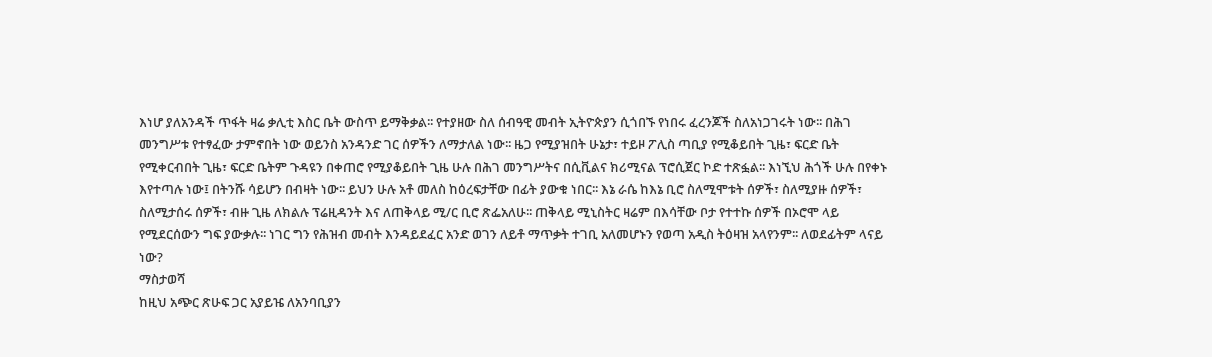እነሆ ያለአንዳች ጥፋት ዛሬ ቃሊቲ እስር ቤት ውስጥ ይማቅቃል፡፡ የተያዘው ስለ ሰብዓዊ መብት ኢትዮጵያን ሲጎበኙ የነበሩ ፈረንጆች ስለአነጋገሩት ነው፡፡ በሕገ መንግሥቱ የተፃፈው ታምኖበት ነው ወይንስ አንዳንድ ገር ሰዎችን ለማታለል ነው፡፡ ዜጋ የሚያዝበት ሁኔታ፣ ተይዞ ፖሊስ ጣቢያ የሚቆይበት ጊዜ፣ ፍርድ ቤት የሚቀርብበት ጊዜ፣ ፍርድ ቤትም ጉዳዩን በቀጠሮ የሚያቆይበት ጊዜ ሁሉ በሕገ መንግሥትና በሲቪልና ክሪሚናል ፕሮሲጀር ኮድ ተጽፏል፡፡ እነኚህ ሕጎች ሁሉ በየቀኑ እየተጣሉ ነው፤ በትንሹ ሳይሆን በብዛት ነው፡፡ ይህን ሁሉ አቶ መለስ ከዕረፍታቸው በፊት ያውቁ ነበር፡፡ እኔ ራሴ ከእኔ ቢሮ ስለሚሞቱት ሰዎች፣ ስለሚያዙ ሰዎች፣ ስለሚታሰሩ ሰዎች፣ ብዙ ጊዜ ለክልሉ ፕሬዚዳንት እና ለጠቅላይ ሚ/ር ቢሮ ጽፌአለሁ፡፡ ጠቅላይ ሚኒስትር ዛሬም በእሳቸው ቦታ የተተኩ ሰዎች በኦሮሞ ላይ የሚደርሰውን ግፍ ያውቃሉ፡፡ ነገር ግን የሕዝብ መብት እንዳይደፈር አንድ ወገን ለይቶ ማጥቃት ተገቢ አለመሆኑን የወጣ አዲስ ትዕዛዝ አላየንም፡፡ ለወደፊትም ላናይ ነው?
ማስታወሻ
ከዚህ አጭር ጽሁፍ ጋር አያይዤ ለአንባቢያን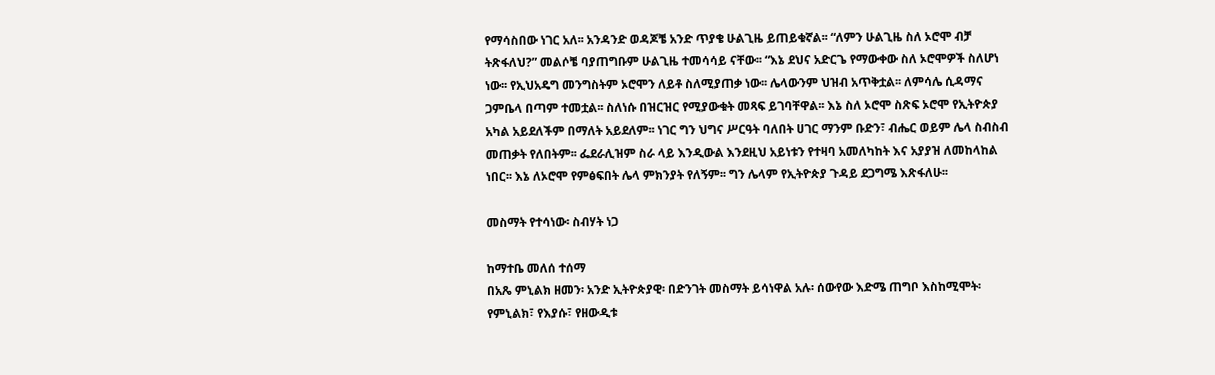የማሳስበው ነገር አለ፡፡ አንዳንድ ወዳጆቼ አንድ ጥያቄ ሁልጊዜ ይጠይቁኛል፡፡ “ለምን ሁልጊዜ ስለ ኦሮሞ ብቻ ትጽፋለህ?” መልሶቼ ባያጠግቡም ሁልጊዜ ተመሳሳይ ናቸው፡፡ “እኔ ደህና አድርጌ የማውቀው ስለ ኦሮሞዎች ስለሆነ ነው፡፡ የኢህአዴግ መንግስትም ኦሮሞን ለይቶ ስለሚያጠቃ ነው፡፡ ሌላውንም ህዝብ አጥቅቷል፡፡ ለምሳሌ ሲዳማና ጋምቤላ በጣም ተመቷል፡፡ ስለነሱ በዝርዝር የሚያውቁት መጻፍ ይገባቸዋል፡፡ እኔ ስለ ኦሮሞ ስጽፍ ኦሮሞ የኢትዮጵያ አካል አይደለችም በማለት አይደለም፡፡ ነገር ግን ህግና ሥርዓት ባለበት ሀገር ማንም ቡድን፣ ብሔር ወይም ሌላ ስብስብ መጠቃት የለበትም፡፡ ፌደራሊዝም ስራ ላይ እንዲውል እንደዚህ አይነቱን የተዛባ አመለካከት እና አያያዝ ለመከላከል ነበር፡፡ እኔ ለኦሮሞ የምፅፍበት ሌላ ምክንያት የለኝም፡፡ ግን ሌላም የኢትዮጵያ ጉዳይ ደጋግሜ እጽፋለሁ፡፡

መስማት የተሳነው፡ ስብሃት ነጋ

ከማተቤ መለሰ ተሰማ
በአጼ ምኒልክ ዘመን፡ አንድ ኢትዮጵያዊ፡ በድንገት መስማት ይሳነዋል አሉ፡ ሰውየው እድሜ ጠግቦ እስከሚሞት፡ የምኒልክ፣ የእያሱ፣ የዘውዲቱ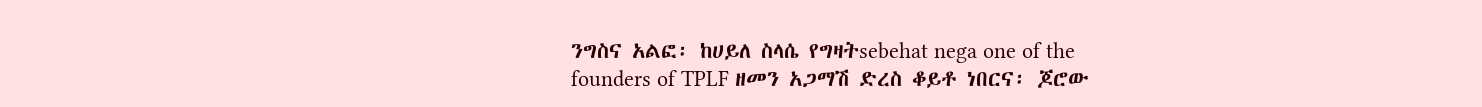ንግስና አልፎ፡ ከሀይለ ስላሴ የግዛትsebehat nega one of the founders of TPLF ዘመን አጋማሽ ድረስ ቆይቶ ነበርና፡ ጆሮው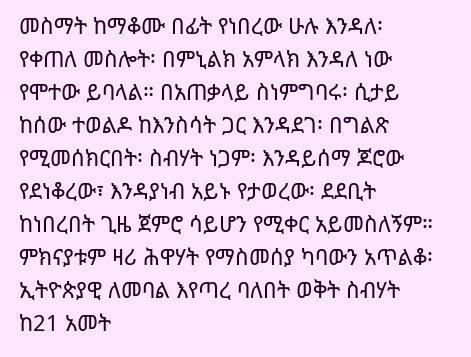መስማት ከማቆሙ በፊት የነበረው ሁሉ እንዳለ፡ የቀጠለ መስሎት፡ በምኒልክ አምላክ እንዳለ ነው የሞተው ይባላል። በአጠቃላይ ስነምግባሩ፡ ሲታይ ከሰው ተወልዶ ከእንስሳት ጋር እንዳደገ፡ በግልጽ የሚመሰክርበት፡ ስብሃት ነጋም፡ እንዳይሰማ ጆሮው የደነቆረው፣ እንዳያነብ አይኑ የታወረው፡ ደደቢት ከነበረበት ጊዜ ጀምሮ ሳይሆን የሚቀር አይመስለኝም። ምክናያቱም ዛሪ ሕዋሃት የማስመሰያ ካባውን አጥልቆ፡ ኢትዮጵያዊ ለመባል እየጣረ ባለበት ወቅት ስብሃት ከ21 አመት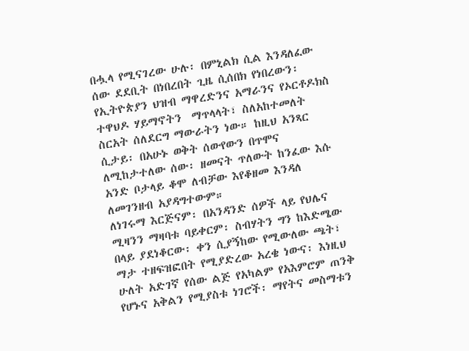በሗላ የሚናገረው ሁሉ፡ በምኒልክ ሲል እንዳለፈው ሰው ደደቢት በነበረበት ጊዜ ሲሰበክ የነበረውን፡ የኢትዮጵያን ህዝብ ማዋረድንና አማራንና የኦርቶዶክስ ተዋህዶ ሃይማኖትን  ማጥላላት፣ ስለአከተመለት ስርአት ሰለደርግ ማውራትን ነው። ከዚህ አንጻር ሲታይ፡ በአሁኑ ወቅት ሰውየውን በጥሞና ለሚከታተለው ሰው፡ ዘመናት ጥለውት ከንፈው እሱ አንድ ቦታላይ ቆሞ ለብቻው እየቆዘመ እንዳለ ለመገንዘብ አያዳግተውም።
ለነገሩማ እርጅናም፡ በአንዳንድ ሰዎች ላይ የህሌና ሚዛንን ማዛባቱ ባይቀርም፡ ስብሃትን ግን ከእድሜው በላይ ያደነቆርው፡ ቀን ሲያኝከው የሚውለው ጫት፣ ማታ ተዘፍዝፎበት የሚያድረው አረቄ ነውና፡ እነዚህ ሁለት አድገኛ የሰው ልጅ የአካልም የአእምሮም ጠንቅ የሆኑና አቅልን የሚያስቱ ነገሮች፡ ማየትና መስማቱን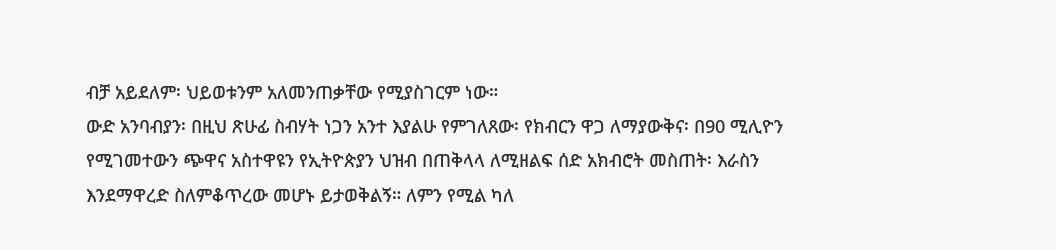ብቻ አይደለም፡ ህይወቱንም አለመንጠቃቸው የሚያስገርም ነው።
ውድ አንባብያን፡ በዚህ ጽሁፊ ስብሃት ነጋን አንተ እያልሁ የምገለጸው፡ የክብርን ዋጋ ለማያውቅና፡ በ90 ሚሊዮን የሚገመተውን ጭዋና አስተዋዩን የኢትዮጵያን ህዝብ በጠቅላላ ለሚዘልፍ ሰድ አክብሮት መስጠት፡ እራስን እንደማዋረድ ስለምቆጥረው መሆኑ ይታወቅልኝ። ለምን የሚል ካለ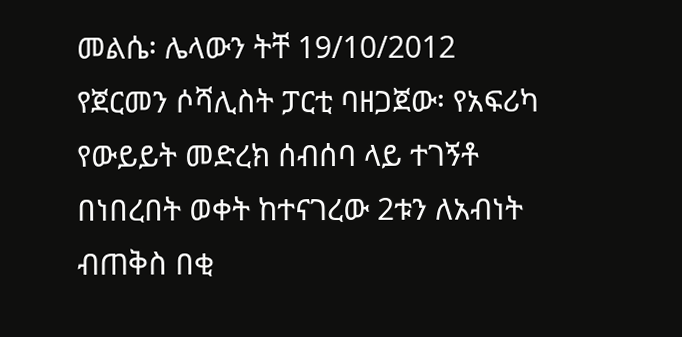መልሴ፡ ሌላውን ትቸ 19/10/2012 የጀርመን ሶሻሊስት ፓርቲ ባዘጋጀው፡ የአፍሪካ የውይይት መድረክ ሰብሰባ ላይ ተገኝቶ በነበረበት ወቀት ከተናገረው 2ቱን ለአብነት ብጠቅስ በቂ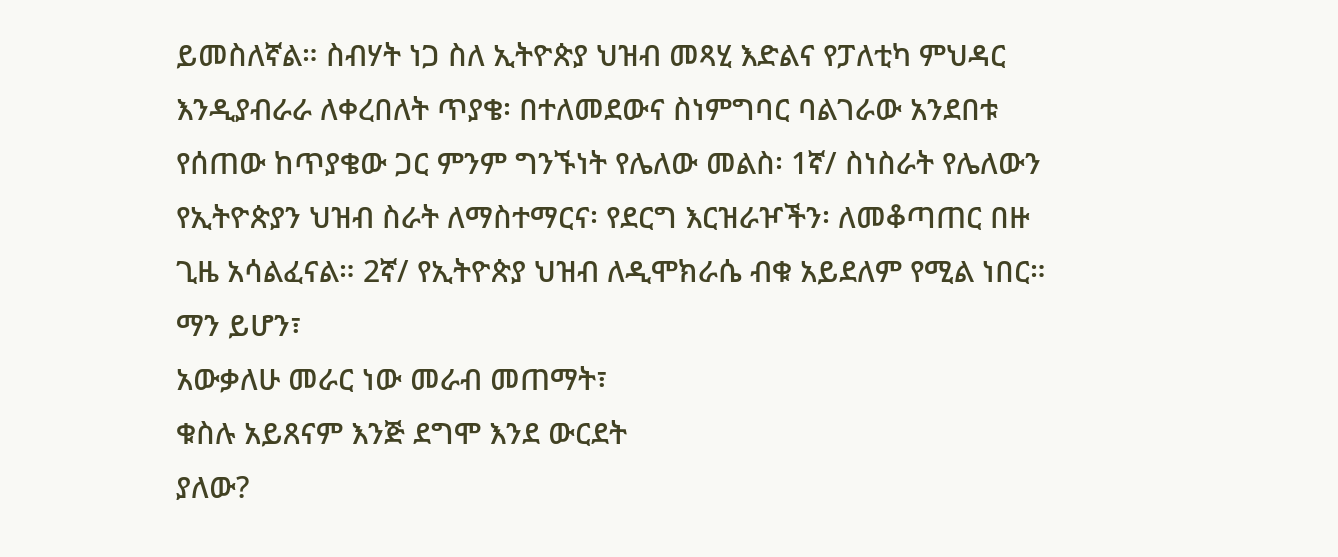ይመስለኛል። ስብሃት ነጋ ስለ ኢትዮጵያ ህዝብ መጻሂ እድልና የፓለቲካ ምህዳር እንዲያብራራ ለቀረበለት ጥያቄ፡ በተለመደውና ስነምግባር ባልገራው አንደበቱ የሰጠው ከጥያቄው ጋር ምንም ግንኙነት የሌለው መልስ፡ 1ኛ/ ስነስራት የሌለውን የኢትዮጵያን ህዝብ ስራት ለማስተማርና፡ የደርግ እርዝራዦችን፡ ለመቆጣጠር በዙ ጊዜ አሳልፈናል። 2ኛ/ የኢትዮጵያ ህዝብ ለዲሞክራሴ ብቁ አይደለም የሚል ነበር። ማን ይሆን፣
አውቃለሁ መራር ነው መራብ መጠማት፣
ቁስሉ አይጸናም እንጅ ደግሞ እንደ ውርደት
ያለው?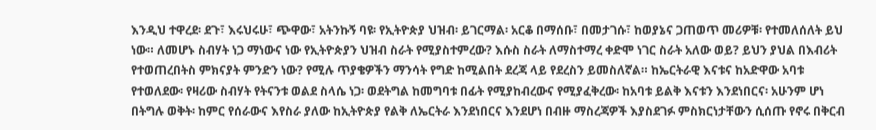እንዲህ ተዋረደ፡ ደጉ፣ እሩህሩሁ፣ ጭዋው፣ አትንኩኝ ባዩ፡ የኢትዮጵያ ህዝብ፡ ይገርማል፡ አርቆ በማሰቡ፣ በመታገሱ፣ ከወያኔና ጋጠወጥ መሪዎቹ፡ የተመለሰለት ይህ ነው። ለመሆኑ ስብሃት ነጋ ማነውና ነው የኢትዮጵያን ህዝብ ስራት የሚያስተምረው? እሱስ ስራት ለማስተማረ ቀድሞ ነገር ስራት አለው ወይ? ይህን ያህል በእብሪት የተወጠረበትስ ምክናያት ምንድን ነው? የሚሉ ጥያቄዎችን ማንሳት የግድ ከሚልበት ደረጃ ላይ የደረስን ይመስለኛል። ከኤርትራዊ እናቱና ከአድዋው አባቱ የተወለደው፡ የዛሪው ስብሃት የትናንቱ ወልደ ስላሴ ነጋ፡ ወደትግል ከመግባቱ በፊት የሚያከብረውና የሚያፈቅረው፡ ከአባቱ ይልቅ እናቱን እንደነበርና፡ አሁንም ሆነ በትግሉ ወቅት፡ ከምር የሰራውና እየስራ ያለው ከኢትዮጵያ የልቅ ለኤርትራ እንደነበርና እንደሆነ በብዙ ማስረጃዎች እያስደገፉ ምስክርነታቸውን ሲሰጡ የኖሩ በቅርብ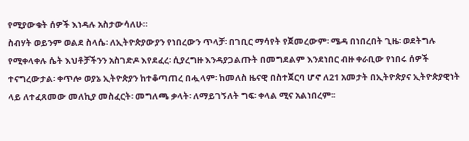የሚያውቁት ሰዎች እነዳሉ አስታውሳለሁ።
ስብሃት ወይንም ወልደ ስላሴ፡ ለኢትዮጵያውያን የነበረውን ጥላቻ፡ በገቢር ማሳየት የጀመረውም፡ ሜዳ በነበረበት ጊዜ፡ ወደትግሉ የሚቀላቀሉ ሴት እህቶቻችንን አስገድዶ እየደፈረ፡ ሲያረግዙ እንዳያጋልጡት በመግደልም እንደነበር ብዙ ቀራቢው የነበሩ ሰዎች ተናግረውታል፡ ቀጥሎ ወያኔ ኢትዮጵያን ከተቆጣጠረ በሗላም፡ ከመለስ ዜናዊ በስተጀርባ ሆኖ ለ21 አመታት በኢትዮጵያና ኢትዮጵያዊነት ላይ ለተፈጸመው መለኪያ መስፈርት፡ መግለጫ ቃላት፡ ለማይገኝለት ግፍ፡ ቀላል ሚና አልነበረም፡፡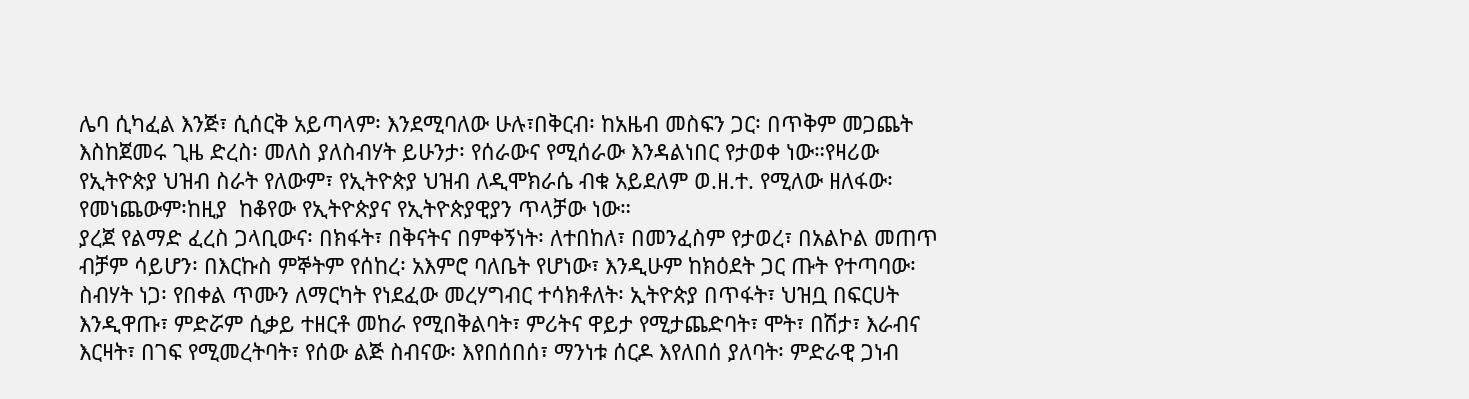ሌባ ሲካፈል እንጅ፣ ሲሰርቅ አይጣላም፡ እንደሚባለው ሁሉ፣በቅርብ፡ ከአዜብ መስፍን ጋር፡ በጥቅም መጋጨት እስከጀመሩ ጊዜ ድረስ፡ መለስ ያለስብሃት ይሁንታ፡ የሰራውና የሚሰራው እንዳልነበር የታወቀ ነው።የዛሪው የኢትዮጵያ ህዝብ ስራት የለውም፣ የኢትዮጵያ ህዝብ ለዲሞክራሴ ብቁ አይደለም ወ.ዘ.ተ. የሚለው ዘለፋው፡ የመነጨውም፡ከዚያ  ከቆየው የኢትዮጵያና የኢትዮጵያዊያን ጥላቻው ነው።
ያረጀ የልማድ ፈረስ ጋላቢውና፡ በክፋት፣ በቅናትና በምቀኝነት፡ ለተበከለ፣ በመንፈስም የታወረ፣ በአልኮል መጠጥ ብቻም ሳይሆን፡ በእርኩስ ምኞትም የሰከረ፡ አእምሮ ባለቤት የሆነው፣ እንዲሁም ከክዕደት ጋር ጡት የተጣባው፡ ስብሃት ነጋ፡ የበቀል ጥሙን ለማርካት የነደፈው መረሃግብር ተሳክቶለት፡ ኢትዮጵያ በጥፋት፣ ህዝቧ በፍርሀት እንዲዋጡ፣ ምድሯም ሲቃይ ተዘርቶ መከራ የሚበቅልባት፣ ምሪትና ዋይታ የሚታጨድባት፣ ሞት፣ በሽታ፣ እራብና እርዛት፣ በገፍ የሚመረትባት፣ የሰው ልጅ ስብናው፡ እየበሰበሰ፣ ማንነቱ ሰርዶ እየለበሰ ያለባት፡ ምድራዊ ጋነብ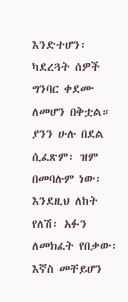እንድተሆን፡ ካደረጓት ሰዎች ግንባር ቀደሙ ለመሆን በቅቷል።
ያንን ሁሉ በደል ሲፈጽም፡ ዝም በመባሉም ነው፡ እንደዚህ ለከት የለሽ፡ አፉን ለመክፈት የበቃው፡ እኛስ መቸይሆን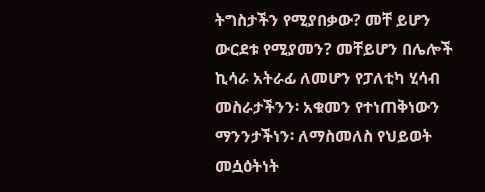ትግስታችን የሚያበቃው? መቸ ይሆን ውርደቱ የሚያመን? መቸይሆን በሌሎች ኪሳራ አትራፊ ለመሆን የፓለቲካ ሂሳብ መስራታችንን፡ አቁመን የተነጠቅነውን ማንንታችነን፡ ለማስመለስ የህይወት መሷዕትነት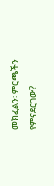መክፈልን፡ ምርጫችን የምናደርገው?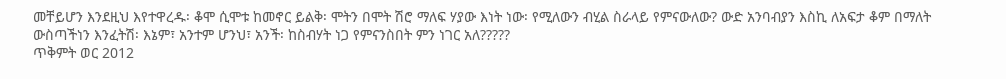መቸይሆን እንደዚህ እየተዋረዱ፡ ቆሞ ሲሞቱ ከመኖር ይልቅ፡ ሞትን በሞት ሽሮ ማለፍ ሃያው እነት ነው፡ የሚለውን ብሂል ስራላይ የምናውለው? ውድ አንባብያን እስኪ ለአፍታ ቆም በማለት ውስጣችነን እንፈትሽ፡ እኔም፣ አንተም ሆንህ፣ አንች፡ ከስብሃት ነጋ የምናንስበት ምን ነገር አለ?????
ጥቅምት ወር 2012